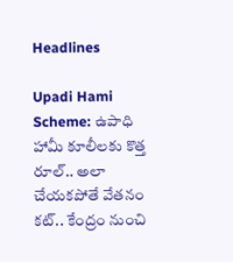Headlines

Upadi Hami Scheme: ఉపాధి హామీ కూలీలకు కొత్త రూల్.. అలా చేయకపోతే వేతనం కట్.. కేంద్రం నుంచి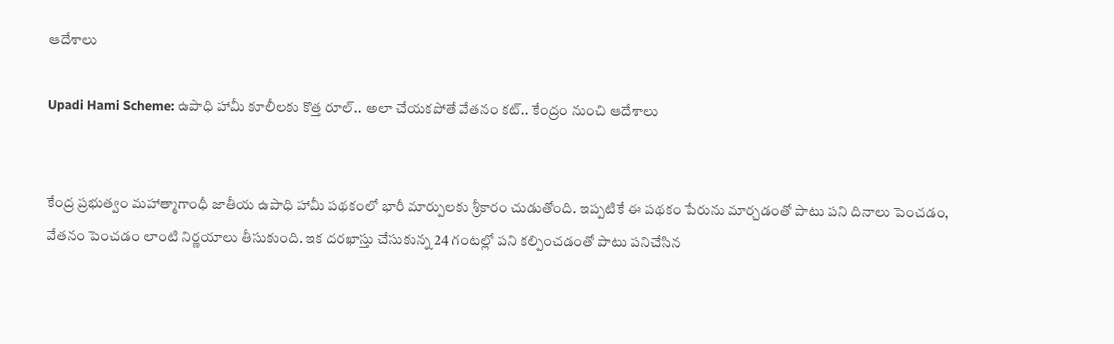ఆదేశాలు

Upadi Hami Scheme: ఉపాధి హామీ కూలీలకు కొత్త రూల్.. అలా చేయకపోతే వేతనం కట్.. కేంద్రం నుంచి ఆదేశాలు


కేంద్ర ప్రభుత్వం మహాత్మాగాంధీ జాతీయ ఉపాధి హామీ పథకంలో భారీ మార్పులకు శ్రీకారం చుడుతోంది. ఇప్పటికే ఈ పథకం పేరును మార్చడంతో పాటు పని దినాలు పెంచడం, వేతనం పెంచడం లాంటి నిర్ణయాలు తీసుకుంది. ఇక దరఖాస్తు చేసుకున్న 24 గంటల్లో పని కల్పించడంతో పాటు పనిచేసిన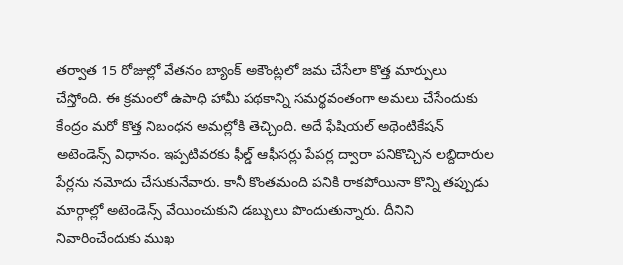తర్వాత 15 రోజుల్లో వేతనం బ్యాంక్ అకౌంట్లలో జమ చేసేలా కొత్త మార్పులు చేస్తోంది. ఈ క్రమంలో ఉపాధి హామీ పథకాన్ని సమర్థవంతంగా అమలు చేసేందుకు కేంద్రం మరో కొత్త నిబంధన అమల్లోకి తెచ్చింది. అదే ఫేషియల్ అథెంటికేషన్ అటెండెన్స్ విధానం. ఇప్పటివరకు ఫీల్డ్ ఆఫీసర్లు పేపర్ల ద్వారా పనికొచ్చిన లబ్దిదారుల పేర్లను నమోదు చేసుకునేవారు. కానీ కొంతమంది పనికి రాకపోయినా కొన్ని తప్పుడు మార్గాల్లో అటెండెన్స్ వేయించుకుని డబ్బులు పొందుతున్నారు. దీనిని నివారించేందుకు ముఖ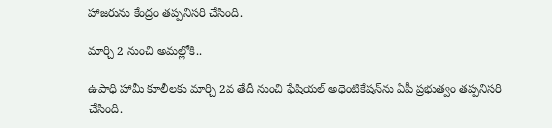హాజరును కేంద్రం తప్పనిసరి చేసింది.

మార్చి 2 నుంచి అమల్లోకి..

ఉపాధి హామీ కూలీలకు మార్చి 2వ తేదీ నుంచి ఫేషియల్ అధెంటికేషన్‌ను ఏపీ ప్రభుత్వం తప్పనిసరి చేసింది.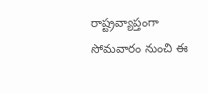రాష్ట్రవ్యాప్తంగా సోమవారం నుంచి ఈ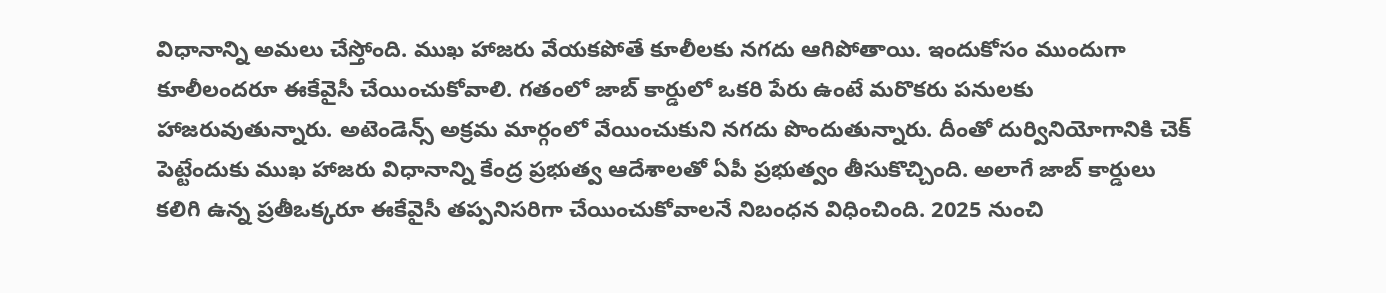విధానాన్ని అమలు చేస్తోంది. ముఖ హాజరు వేయకపోతే కూలీలకు నగదు ఆగిపోతాయి. ఇందుకోసం ముందుగా కూలీలందరూ ఈకేవైసీ చేయించుకోవాలి. గతంలో జాబ్ కార్డులో ఒకరి పేరు ఉంటే మరొకరు పనులకు హాజరువుతున్నారు. అటెండెన్స్ అక్రమ మార్గంలో వేయించుకుని నగదు పొందుతున్నారు. దీంతో దుర్వినియోగానికి చెక్ పెట్టేందుకు ముఖ హాజరు విధానాన్ని కేంద్ర ప్రభుత్వ ఆదేశాలతో ఏపీ ప్రభుత్వం తీసుకొచ్చింది. అలాగే జాబ్ కార్డులు కలిగి ఉన్న ప్రతీఒక్కరూ ఈకేవైసీ తప్పనిసరిగా చేయించుకోవాలనే నిబంధన విధించింది. 2025 నుంచి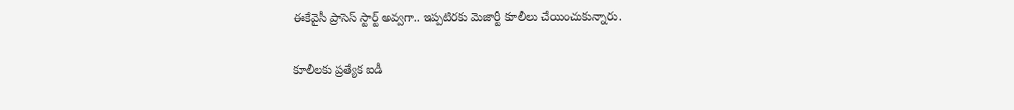ఈకేవైసీ ప్రాసెస్ స్టార్ట్ అవ్వగా.. ఇప్పటిరకు మెజార్టీ కూలీలు చేయించుకున్నారు.

కూలీలకు ప్రత్యేక ఐడీ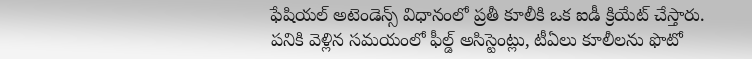ఫేషియల్ అటెండెన్స్ విధానంలో ప్రతీ కూలీకి ఒక ఐడీ క్రియేట్ చేస్తారు. పనికి వెళ్లిన సమయంలో ఫీల్డ్ అసిస్టెంట్లు, టీఏలు కూలీలను ఫొటో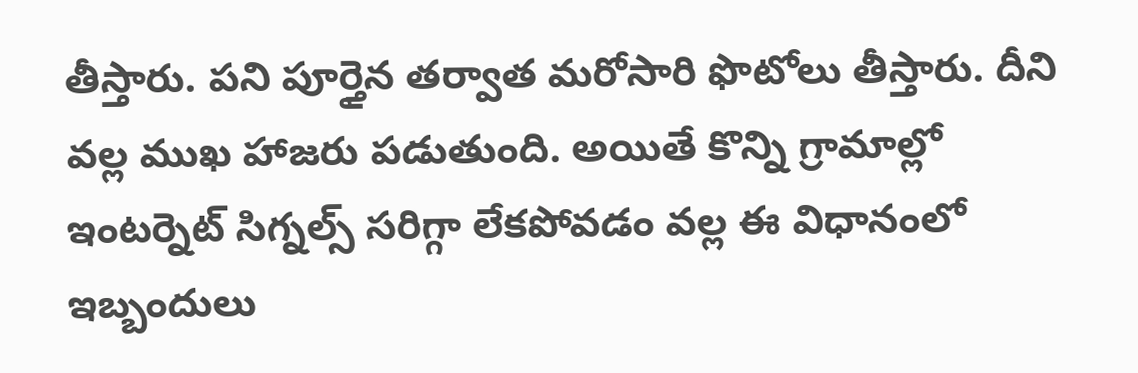తీస్తారు. పని పూర్తైన తర్వాత మరోసారి ఫొటోలు తీస్తారు. దీని వల్ల ముఖ హాజరు పడుతుంది. అయితే కొన్ని గ్రామాల్లో ఇంటర్నెట్ సిగ్నల్స్ సరిగ్గా లేకపోవడం వల్ల ఈ విధానంలో ఇబ్బందులు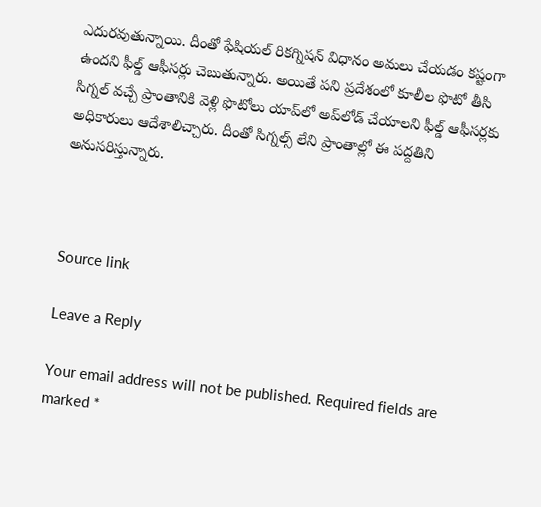ఎదురవుతున్నాయి. దీంతో ఫేషియల్ రికగ్నిషన్ విధానం అమలు చేయడం కష్టంగా ఉందని ఫీల్డ్ ఆఫీసర్లు చెబుతున్నారు. అయితే పని ప్రదేశంలో కూలీల ఫొటో తీసి సిగ్నల్ వచ్చే ప్రాంతానికి వెళ్లి ఫొటోలు యాప్‌లో అప్‌లోడ్ చేయాలని ఫీల్డ్ ఆఫీసర్లకు అధికారులు ఆదేశాలిచ్చారు. దీంతో సిగ్నల్స్ లేని ప్రాంతాల్లో ఈ పద్దతిని అనుసరిస్తున్నారు.



Source link

Leave a Reply

Your email address will not be published. Required fields are marked *